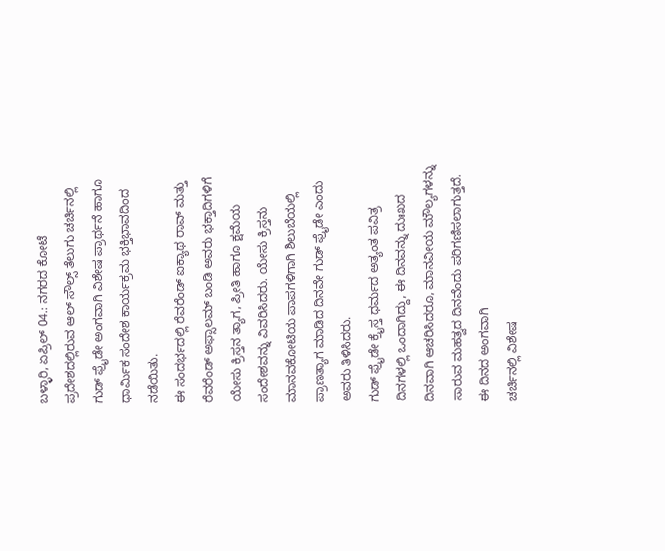ಬಳ್ಳಾರಿ, ಏಪ್ರಿಲ್ 04.: ನಗರದ ಕೋಟೆ ಪ್ರದೇಶದಲ್ಲಿರುವ ಆಲ್ ಸೌಲ್ಸ್ ತೆಲುಗು ಚರ್ಚಿನಲ್ಲಿ ಗುಡ್ ಫ್ರೈಡೇ ಅಂಗವಾಗಿ ವಿಶೇಷ ಪ್ರಾರ್ಥನೆ ಹಾಗೂ ಧಾರ್ಮಿಕ ಸಂದೇಶ ಕಾರ್ಯಕ್ರಮ ಭಕ್ತಿಭಾವದಿಂದ ನಡೆಯಿತು.
ಈ ಸಂದರ್ಭದಲ್ಲಿ ರೆವರೆಂಡ್ ಐಕ್ಯಾಥ ರಾವ್ ಮತ್ತು ರೆವರೆಂಡ್ ಅಫ್ಸಾಲಮ್ ಬಂಡಿ ಅವರು ಭಕ್ತಾದಿಗಳಿಗೆ ಯೇಸು ಕ್ರಿಸ್ತನ ತ್ಯಾಗ, ಪ್ರೀತಿ ಹಾಗೂ ಕ್ಷಮೆಯ ಸಂದೇಶವನ್ನು ವಿವರಿಸಿದರು. ಯೇಸು ಕ್ರಿಸ್ತನು ಮಾನವಕೋಟಿಯ ಪಾಪಗಳಿಗಾಗಿ ಶಿಲುಬೆಯಲ್ಲಿ ಪ್ರಾಣತ್ಯಾಗ ಮಾಡಿದ ದಿನವೇ ಗುಡ್ ಫ್ರೈಡೇ ಎಂದು ಅವರು ತಿಳಿಸಿದರು.
ಗುಡ್ ಫ್ರೈಡೇ ಕ್ರೈಸ್ತ ಧರ್ಮದ ಅತ್ಯಂತ ಪವಿತ್ರ ದಿನಗಳಲ್ಲಿ ಒಂದಾಗಿದ್ದು, ಈ ದಿನವನ್ನು ದುಃಖದ ದಿನವಾಗಿ ಆಚರಿಸಿದರೂ, ಮಾನವೀಯ ಮೌಲ್ಯಗಳನ್ನು ಸಾರುವ ಮಹತ್ವದ ದಿನವೆಂದು ಪರಿಗಣಿಸಲಾಗುತ್ತದೆ. ಈ ದಿನದ ಅಂಗವಾಗಿ
ಚರ್ಚಿನಲ್ಲಿ ವಿಶೇಷ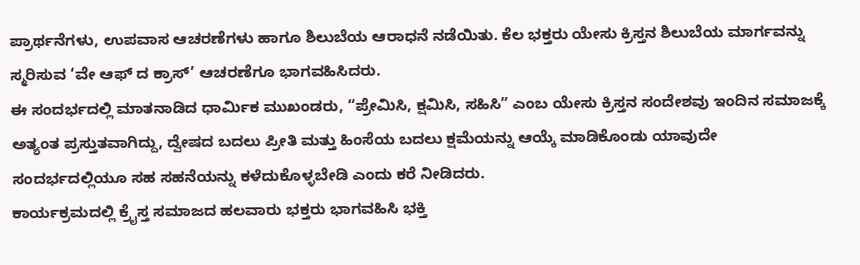ಪ್ರಾರ್ಥನೆಗಳು, ಉಪವಾಸ ಆಚರಣೆಗಳು ಹಾಗೂ ಶಿಲುಬೆಯ ಆರಾಧನೆ ನಡೆಯಿತು. ಕೆಲ ಭಕ್ತರು ಯೇಸು ಕ್ರಿಸ್ತನ ಶಿಲುಬೆಯ ಮಾರ್ಗವನ್ನು ಸ್ಮರಿಸುವ ‘ವೇ ಆಫ್ ದ ಕ್ರಾಸ್’ ಆಚರಣೆಗೂ ಭಾಗವಹಿಸಿದರು.
ಈ ಸಂದರ್ಭದಲ್ಲಿ ಮಾತನಾಡಿದ ಧಾರ್ಮಿಕ ಮುಖಂಡರು, “ಪ್ರೇಮಿಸಿ, ಕ್ಷಮಿಸಿ, ಸಹಿಸಿ” ಎಂಬ ಯೇಸು ಕ್ರಿಸ್ತನ ಸಂದೇಶವು ಇಂದಿನ ಸಮಾಜಕ್ಕೆ ಅತ್ಯಂತ ಪ್ರಸ್ತುತವಾಗಿದ್ದು, ದ್ವೇಷದ ಬದಲು ಪ್ರೀತಿ ಮತ್ತು ಹಿಂಸೆಯ ಬದಲು ಕ್ಷಮೆಯನ್ನು ಆಯ್ಕೆ ಮಾಡಿಕೊಂಡು ಯಾವುದೇ ಸಂದರ್ಭದಲ್ಲಿಯೂ ಸಹ ಸಹನೆಯನ್ನು ಕಳೆದುಕೊಳ್ಳಬೇಡಿ ಎಂದು ಕರೆ ನೀಡಿದರು.
ಕಾರ್ಯಕ್ರಮದಲ್ಲಿ ಕ್ರೈಸ್ತ ಸಮಾಜದ ಹಲವಾರು ಭಕ್ತರು ಭಾಗವಹಿಸಿ ಭಕ್ತಿ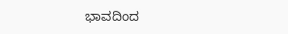ಭಾವದಿಂದ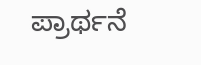ಪ್ರಾರ್ಥನೆ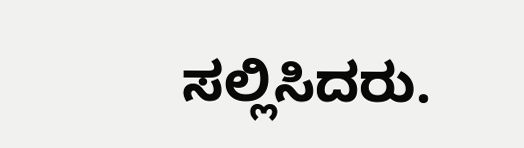ಸಲ್ಲಿಸಿದರು.